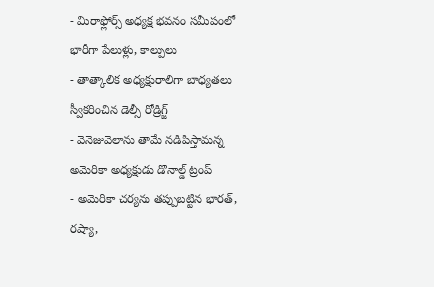- మిరాఫ్లోర్స్ అధ్యక్ష భవనం సమీపంలో భారీగా పేలుళ్లు, కాల్పులు
- తాత్కాలిక అధ్యక్షురాలిగా బాధ్యతలు స్వీకరించిన డెల్సీ రోడ్రిగ్జ్
- వెనెజువెలాను తామే నడిపిస్తామన్న అమెరికా అధ్యక్షుడు డొనాల్డ్ ట్రంప్
- అమెరికా చర్యను తప్పుబట్టిన భారత్, రష్యా,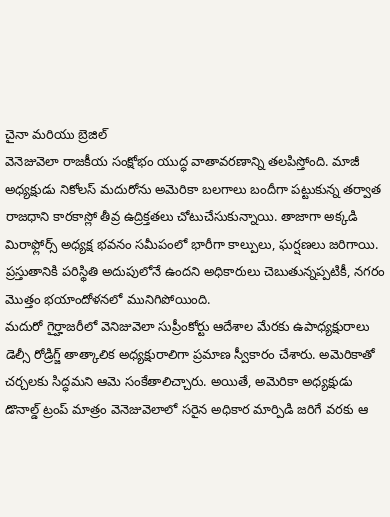చైనా మరియు బ్రెజిల్
వెనెజువెలా రాజకీయ సంక్షోభం యుద్ధ వాతావరణాన్ని తలపిస్తోంది. మాజీ అధ్యక్షుడు నికోలస్ మదురోను అమెరికా బలగాలు బందీగా పట్టుకున్న తర్వాత రాజధాని కారకాస్లో తీవ్ర ఉద్రిక్తతలు చోటుచేసుకున్నాయి. తాజాగా అక్కడి మిరాఫ్లోర్స్ అధ్యక్ష భవనం సమీపంలో భారీగా కాల్పులు, ఘర్షణలు జరిగాయి. ప్రస్తుతానికి పరిస్థితి అదుపులోనే ఉందని అధికారులు చెబుతున్నప్పటికీ, నగరం మొత్తం భయాందోళనలో మునిగిపోయింది.
మదురో గైర్హాజరీలో వెనిజువెలా సుప్రీంకోర్టు ఆదేశాల మేరకు ఉపాధ్యక్షురాలు డెల్సీ రోడ్రిగ్జ్ తాత్కాలిక అధ్యక్షురాలిగా ప్రమాణ స్వీకారం చేశారు. అమెరికాతో చర్చలకు సిద్ధమని ఆమె సంకేతాలిచ్చారు. అయితే, అమెరికా అధ్యక్షుడు డొనాల్డ్ ట్రంప్ మాత్రం వెనెజువెలాలో సరైన అధికార మార్పిడి జరిగే వరకు ఆ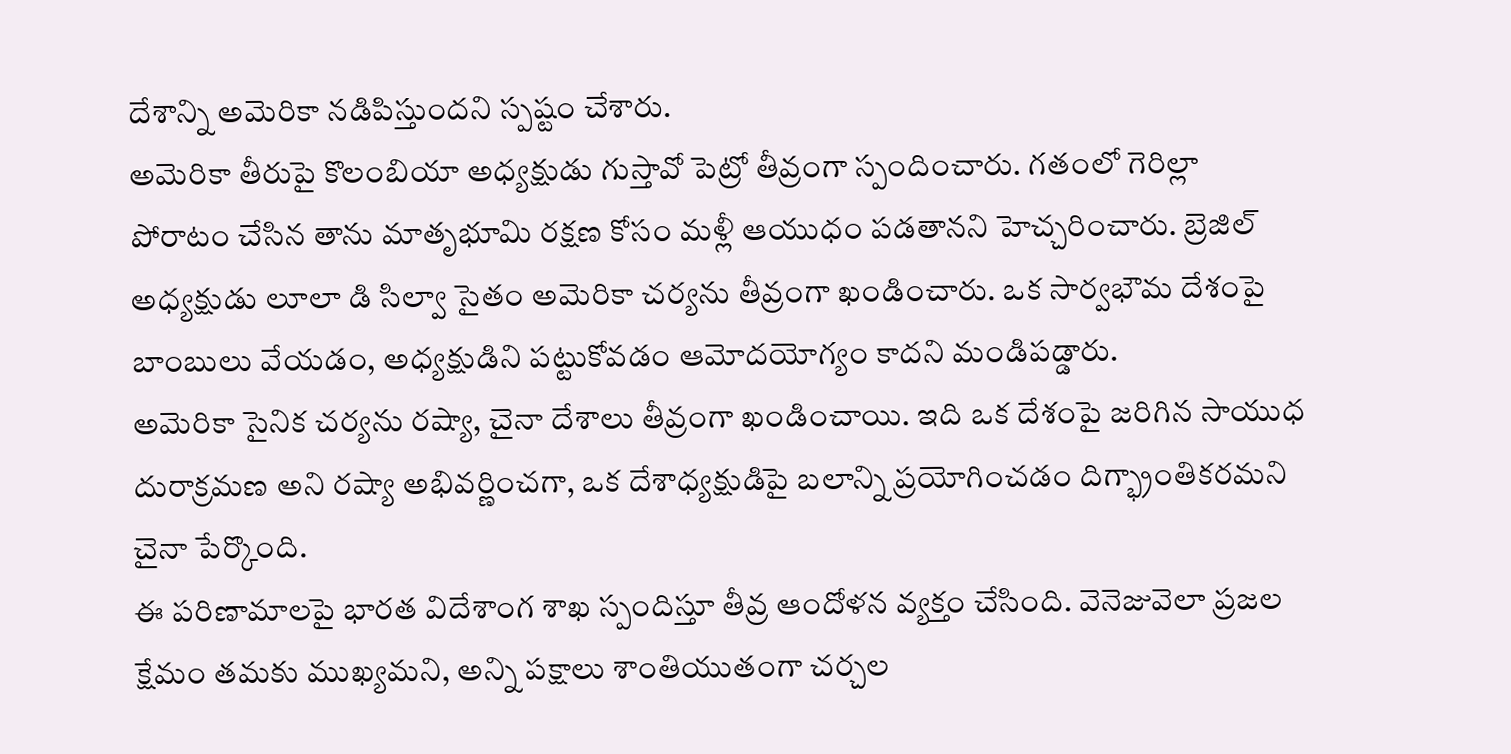దేశాన్ని అమెరికా నడిపిస్తుందని స్పష్టం చేశారు.
అమెరికా తీరుపై కొలంబియా అధ్యక్షుడు గుస్తావో పెట్రో తీవ్రంగా స్పందించారు. గతంలో గెరిల్లా పోరాటం చేసిన తాను మాతృభూమి రక్షణ కోసం మళ్లీ ఆయుధం పడతానని హెచ్చరించారు. బ్రెజిల్ అధ్యక్షుడు లూలా డి సిల్వా సైతం అమెరికా చర్యను తీవ్రంగా ఖండించారు. ఒక సార్వభౌమ దేశంపై బాంబులు వేయడం, అధ్యక్షుడిని పట్టుకోవడం ఆమోదయోగ్యం కాదని మండిపడ్డారు.
అమెరికా సైనిక చర్యను రష్యా, చైనా దేశాలు తీవ్రంగా ఖండించాయి. ఇది ఒక దేశంపై జరిగిన సాయుధ దురాక్రమణ అని రష్యా అభివర్ణించగా, ఒక దేశాధ్యక్షుడిపై బలాన్ని ప్రయోగించడం దిగ్భ్రాంతికరమని చైనా పేర్కొంది.
ఈ పరిణామాలపై భారత విదేశాంగ శాఖ స్పందిస్తూ తీవ్ర ఆందోళన వ్యక్తం చేసింది. వెనెజువెలా ప్రజల క్షేమం తమకు ముఖ్యమని, అన్ని పక్షాలు శాంతియుతంగా చర్చల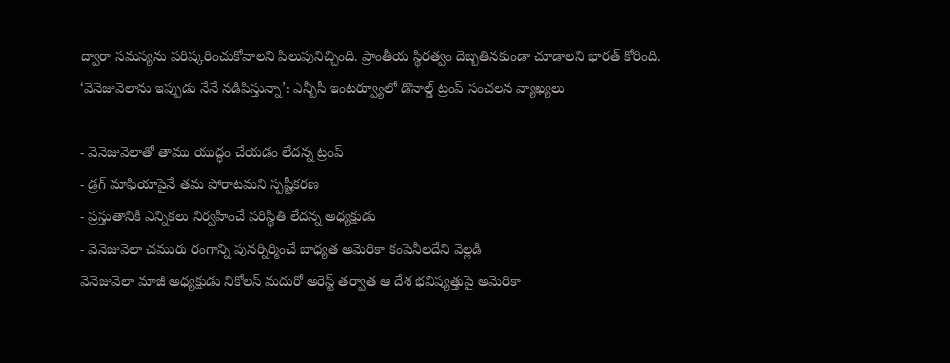ద్వారా సమస్యను పరిష్కరించుకోవాలని పిలుపునిచ్చింది. ప్రాంతీయ స్థిరత్వం దెబ్బతినకుండా చూడాలని భారత్ కోరింది.
‘వెనెజువెలాను ఇప్పుడు నేనే నడిపిస్తున్నా’: ఎన్బీసీ ఇంటర్వ్యూలో డొనాల్డ్ ట్రంప్ సంచలన వ్యాఖ్యలు

- వెనెజువెలాతో తాము యుద్ధం చేయడం లేదన్న ట్రంప్
- డ్రగ్ మాఫియాపైనే తమ పోరాటమని స్పష్టీకరణ
- ప్రస్తుతానికి ఎన్నికలు నిర్వహించే పరిస్థితి లేదన్న అధ్యక్షుడు
- వెనెజువెలా చమురు రంగాన్ని పునర్నిర్మించే బాధ్యత అమెరికా కంపెనీలదేని వెల్లడి
వెనెజువెలా మాజీ అధ్యక్షుడు నికోలస్ మదురో అరెస్ట్ తర్వాత ఆ దేశ భవిష్యత్తుపై అమెరికా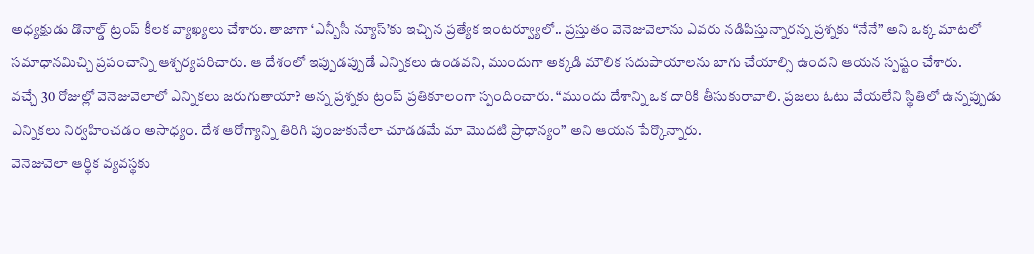అధ్యక్షుడు డొనాల్డ్ ట్రంప్ కీలక వ్యాఖ్యలు చేశారు. తాజాగా ‘ఎన్బీసీ న్యూస్’కు ఇచ్చిన ప్రత్యేక ఇంటర్వ్యూలో.. ప్రస్తుతం వెనెజువెలాను ఎవరు నడిపిస్తున్నారన్న ప్రశ్నకు “నేనే” అని ఒక్క మాటలో సమాధానమిచ్చి ప్రపంచాన్ని ఆశ్చర్యపరిచారు. ఆ దేశంలో ఇప్పుడప్పుడే ఎన్నికలు ఉండవని, ముందుగా అక్కడి మౌలిక సదుపాయాలను బాగు చేయాల్సి ఉందని ఆయన స్పష్టం చేశారు.
వచ్చే 30 రోజుల్లో వెనెజువెలాలో ఎన్నికలు జరుగుతాయా? అన్న ప్రశ్నకు ట్రంప్ ప్రతికూలంగా స్పందించారు. “ముందు దేశాన్ని ఒక దారికి తీసుకురావాలి. ప్రజలు ఓటు వేయలేని స్థితిలో ఉన్నప్పుడు ఎన్నికలు నిర్వహించడం అసాధ్యం. దేశ ఆరోగ్యాన్ని తిరిగి పుంజుకునేలా చూడడమే మా మొదటి ప్రాధాన్యం” అని ఆయన పేర్కొన్నారు.
వెనెజువెలా ఆర్థిక వ్యవస్థకు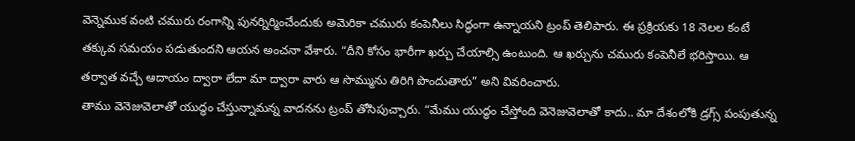వెన్నెముక వంటి చమురు రంగాన్ని పునర్నిర్మించేందుకు అమెరికా చమురు కంపెనీలు సిద్ధంగా ఉన్నాయని ట్రంప్ తెలిపారు. ఈ ప్రక్రియకు 18 నెలల కంటే తక్కువ సమయం పడుతుందని ఆయన అంచనా వేశారు. “దీని కోసం భారీగా ఖర్చు చేయాల్సి ఉంటుంది. ఆ ఖర్చును చమురు కంపెనీలే భరిస్తాయి. ఆ తర్వాత వచ్చే ఆదాయం ద్వారా లేదా మా ద్వారా వారు ఆ సొమ్మును తిరిగి పొందుతారు” అని వివరించారు.
తాము వెనెజువెలాతో యుద్ధం చేస్తున్నామన్న వాదనను ట్రంప్ తోసిపుచ్చారు. “మేము యుద్ధం చేస్తోంది వెనెజువెలాతో కాదు.. మా దేశంలోకి డ్రగ్స్ పంపుతున్న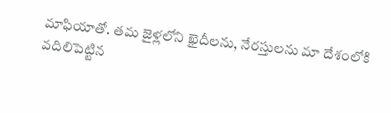మాఫియాతో. తమ జైళ్లలోని ఖైదీలను, నేరస్తులను మా దేశంలోకి వదిలిపెట్టిన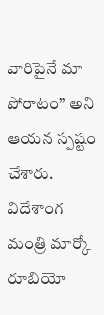వారిపైనే మా పోరాటం” అని ఆయన స్పష్టం చేశారు. విదేశాంగ మంత్రి మార్కో రూబియో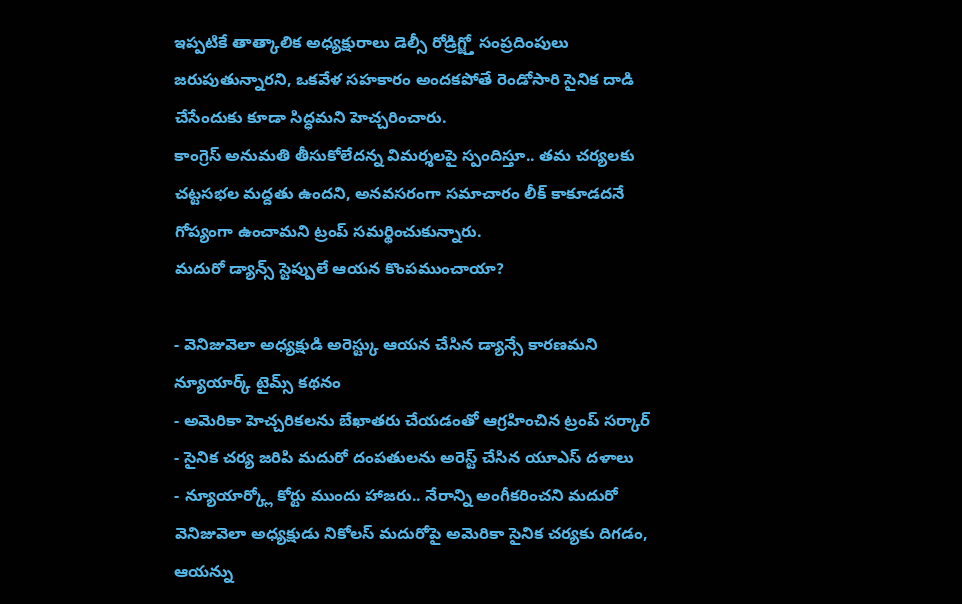ఇప్పటికే తాత్కాలిక అధ్యక్షురాలు డెల్సీ రోడ్రిగ్జ్తో సంప్రదింపులు జరుపుతున్నారని, ఒకవేళ సహకారం అందకపోతే రెండోసారి సైనిక దాడి చేసేందుకు కూడా సిద్ధమని హెచ్చరించారు.
కాంగ్రెస్ అనుమతి తీసుకోలేదన్న విమర్శలపై స్పందిస్తూ.. తమ చర్యలకు చట్టసభల మద్దతు ఉందని, అనవసరంగా సమాచారం లీక్ కాకూడదనే గోప్యంగా ఉంచామని ట్రంప్ సమర్థించుకున్నారు.
మదురో డ్యాన్స్ స్టెప్పులే ఆయన కొంపముంచాయా?

- వెనిజువెలా అధ్యక్షుడి అరెస్ట్కు ఆయన చేసిన డ్యాన్సే కారణమని న్యూయార్క్ టైమ్స్ కథనం
- అమెరికా హెచ్చరికలను బేఖాతరు చేయడంతో ఆగ్రహించిన ట్రంప్ సర్కార్
- సైనిక చర్య జరిపి మదురో దంపతులను అరెస్ట్ చేసిన యూఎస్ దళాలు
- న్యూయార్క్లో కోర్టు ముందు హాజరు.. నేరాన్ని అంగీకరించని మదురో
వెనిజువెలా అధ్యక్షుడు నికోలస్ మదురోపై అమెరికా సైనిక చర్యకు దిగడం, ఆయన్ను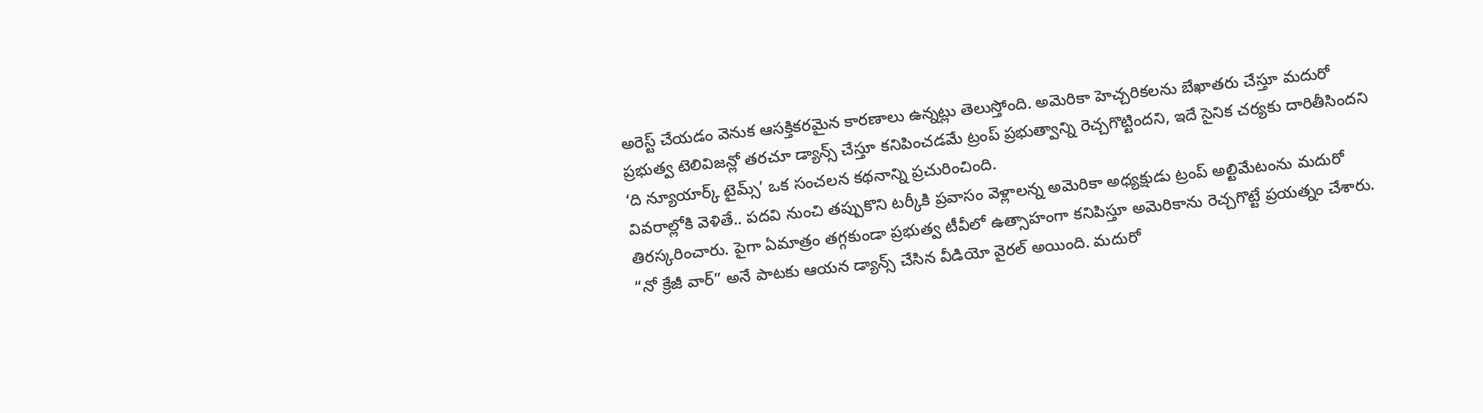అరెస్ట్ చేయడం వెనుక ఆసక్తికరమైన కారణాలు ఉన్నట్లు తెలుస్తోంది. అమెరికా హెచ్చరికలను బేఖాతరు చేస్తూ మదురో ప్రభుత్వ టెలివిజన్లో తరచూ డ్యాన్స్ చేస్తూ కనిపించడమే ట్రంప్ ప్రభుత్వాన్ని రెచ్చగొట్టిందని, ఇదే సైనిక చర్యకు దారితీసిందని ‘ది న్యూయార్క్ టైమ్స్’ ఒక సంచలన కథనాన్ని ప్రచురించింది.
వివరాల్లోకి వెళితే.. పదవి నుంచి తప్పుకొని టర్కీకి ప్రవాసం వెళ్లాలన్న అమెరికా అధ్యక్షుడు ట్రంప్ అల్టిమేటంను మదురో తిరస్కరించారు. పైగా ఏమాత్రం తగ్గకుండా ప్రభుత్వ టీవీలో ఉత్సాహంగా కనిపిస్తూ అమెరికాను రెచ్చగొట్టే ప్రయత్నం చేశారు. “నో క్రేజీ వార్” అనే పాటకు ఆయన డ్యాన్స్ చేసిన వీడియో వైరల్ అయింది. మదురో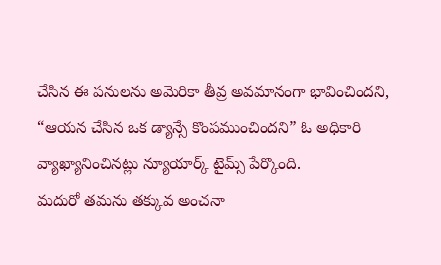చేసిన ఈ పనులను అమెరికా తీవ్ర అవమానంగా భావించిందని, “ఆయన చేసిన ఒక డ్యాన్సే కొంపముంచిందని” ఓ అధికారి వ్యాఖ్యానించినట్లు న్యూయార్క్ టైమ్స్ పేర్కొంది.
మదురో తమను తక్కువ అంచనా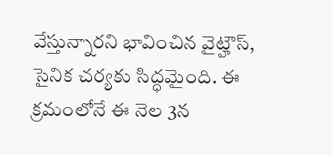వేస్తున్నారని భావించిన వైట్హౌస్, సైనిక చర్యకు సిద్ధమైంది. ఈ క్రమంలోనే ఈ నెల 3న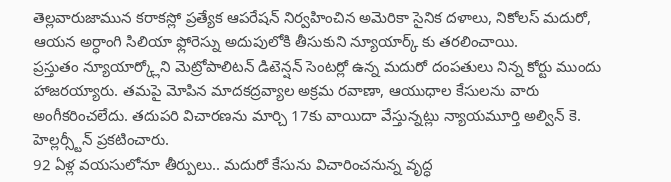తెల్లవారుజామున కరాకస్లో ప్రత్యేక ఆపరేషన్ నిర్వహించిన అమెరికా సైనిక దళాలు, నికోలస్ మదురో, ఆయన అర్ధాంగి సిలియా ఫ్లోరెస్ను అదుపులోకి తీసుకుని న్యూయార్క్ కు తరలించాయి.
ప్రస్తుతం న్యూయార్క్లోని మెట్రోపాలిటన్ డిటెన్షన్ సెంటర్లో ఉన్న మదురో దంపతులు నిన్న కోర్టు ముందు హాజరయ్యారు. తమపై మోపిన మాదకద్రవ్యాల అక్రమ రవాణా, ఆయుధాల కేసులను వారు అంగీకరించలేదు. తదుపరి విచారణను మార్చి 17కు వాయిదా వేస్తున్నట్లు న్యాయమూర్తి అల్విన్ కె. హెల్లర్స్టీన్ ప్రకటించారు.
92 ఏళ్ల వయసులోనూ తీర్పులు.. మదురో కేసును విచారించనున్న వృద్ధ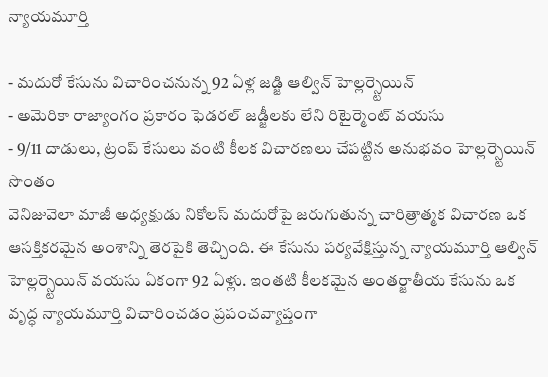న్యాయమూర్తి

- మదురో కేసును విచారించనున్న 92 ఏళ్ల జడ్జి ఆల్విన్ హెల్లర్స్టెయిన్
- అమెరికా రాజ్యాంగం ప్రకారం ఫెడరల్ జడ్జీలకు లేని రిటైర్మెంట్ వయసు
- 9/11 దాడులు, ట్రంప్ కేసులు వంటి కీలక విచారణలు చేపట్టిన అనుభవం హెల్లర్స్టెయిన్ సొంతం
వెనిజువెలా మాజీ అధ్యక్షుడు నికోలస్ మదురోపై జరుగుతున్న చారిత్రాత్మక విచారణ ఒక ఆసక్తికరమైన అంశాన్ని తెరపైకి తెచ్చింది. ఈ కేసును పర్యవేక్షిస్తున్న న్యాయమూర్తి ఆల్విన్ హెల్లర్స్టెయిన్ వయసు ఏకంగా 92 ఏళ్లు. ఇంతటి కీలకమైన అంతర్జాతీయ కేసును ఒక వృద్ధ న్యాయమూర్తి విచారించడం ప్రపంచవ్యాప్తంగా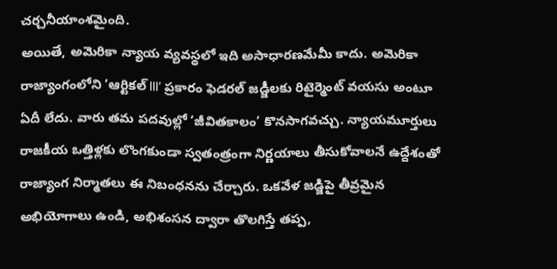చర్చనీయాంశమైంది.
అయితే, అమెరికా న్యాయ వ్యవస్థలో ఇది అసాధారణమేమీ కాదు. అమెరికా రాజ్యాంగంలోని ‘ఆర్టికల్ III’ ప్రకారం ఫెడరల్ జడ్జీలకు రిటైర్మెంట్ వయసు అంటూ ఏదీ లేదు. వారు తమ పదవుల్లో ‘జీవితకాలం’ కొనసాగవచ్చు. న్యాయమూర్తులు రాజకీయ ఒత్తిళ్లకు లొంగకుండా స్వతంత్రంగా నిర్ణయాలు తీసుకోవాలనే ఉద్దేశంతో రాజ్యాంగ నిర్మాతలు ఈ నిబంధనను చేర్చారు. ఒకవేళ జడ్జిపై తీవ్రమైన అభియోగాలు ఉండి, అభిశంసన ద్వారా తొలగిస్తే తప్ప,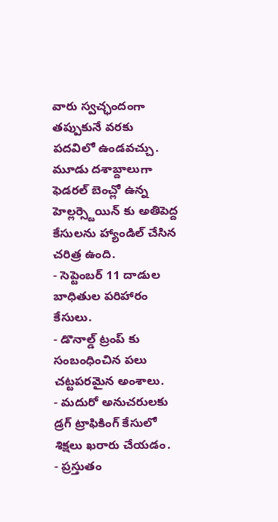వారు స్వచ్ఛందంగా తప్పుకునే వరకు పదవిలో ఉండవచ్చు.
మూడు దశాబ్దాలుగా ఫెడరల్ బెంచ్లో ఉన్న హెల్లర్స్టెయిన్ కు అతిపెద్ద కేసులను హ్యాండిల్ చేసిన చరిత్ర ఉంది.
- సెప్టెంబర్ 11 దాడుల బాధితుల పరిహారం కేసులు.
- డొనాల్డ్ ట్రంప్ కు సంబంధించిన పలు చట్టపరమైన అంశాలు.
- మదురో అనుచరులకు డ్రగ్ ట్రాఫికింగ్ కేసులో శిక్షలు ఖరారు చేయడం.
- ప్రస్తుతం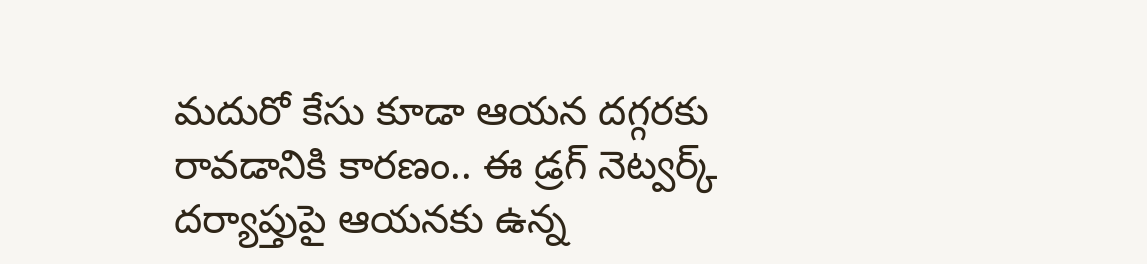మదురో కేసు కూడా ఆయన దగ్గరకు రావడానికి కారణం.. ఈ డ్రగ్ నెట్వర్క్ దర్యాప్తుపై ఆయనకు ఉన్న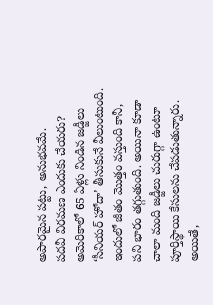అపారమైన పట్టు, అనుభవమే.
పదవీ విరమణ ఎందుకు చేయరు?
అమెరికాలో 65 ఏళ్లు నిండిన జడ్జీలు ‘సీనియర్ హోదా’ తీసుకునే వీలుంటుంది. ఇందులో జీతం మొత్తం వస్తుంది కానీ, పని భారం తగ్గుతుంది. అయినా కూడా చాలా మంది జడ్జీలు చురుగ్గా ఉంటూ పూర్తిస్థాయి కేసులను చేపడుతున్నారు. అయితే,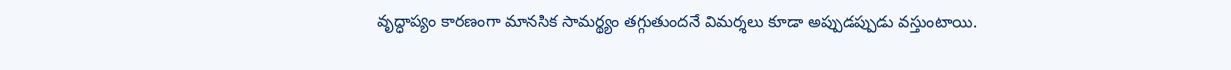వృద్ధాప్యం కారణంగా మానసిక సామర్థ్యం తగ్గుతుందనే విమర్శలు కూడా అప్పుడప్పుడు వస్తుంటాయి.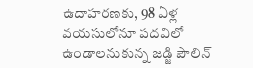ఉదాహరణకు, 98 ఏళ్ల వయసులోనూ పదవిలో ఉండాలనుకున్న జడ్జి పౌలిన్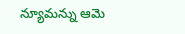న్యూమన్ను ఆమె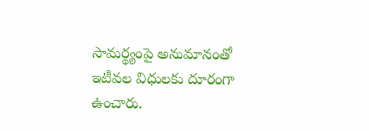సామర్థ్యంపై అనుమానంతో ఇటీవల విధులకు దూరంగా ఉంచారు.